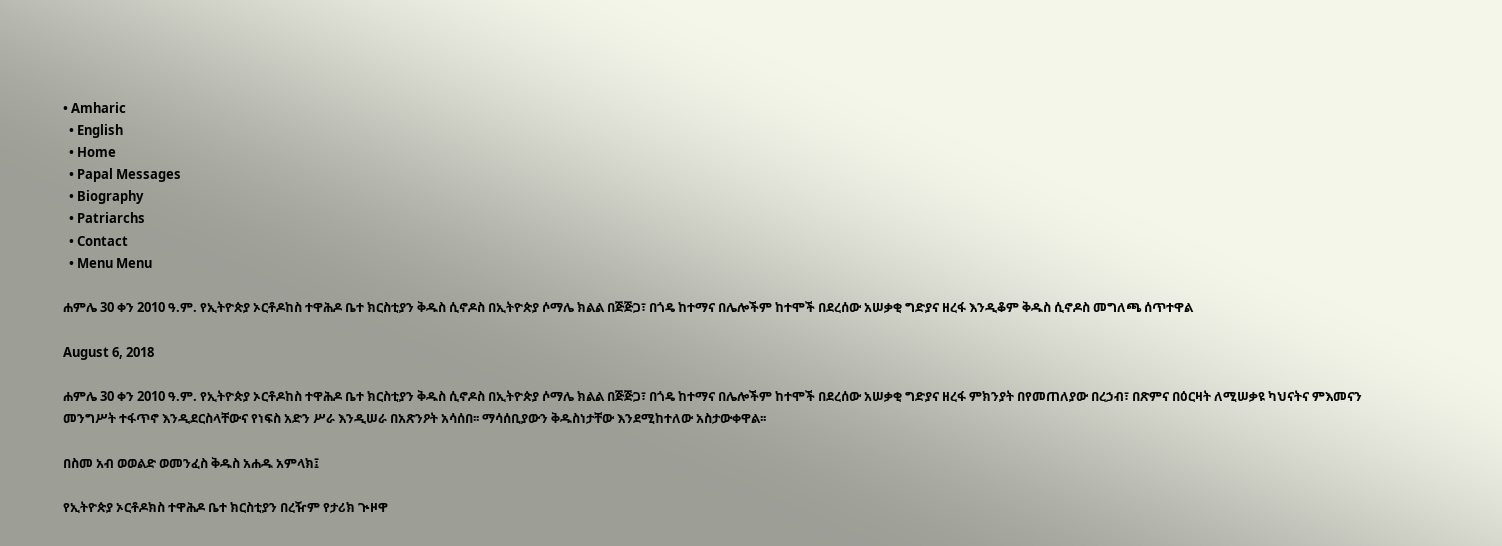• Amharic
  • English
  • Home
  • Papal Messages
  • Biography
  • Patriarchs
  • Contact
  • Menu Menu

ሐምሌ 30 ቀን 2010 ዓ.ም. የኢትዮጵያ ኦርቶዶከስ ተዋሕዶ ቤተ ክርስቲያን ቅዱስ ሲኖዶስ በኢትዮጵያ ሶማሌ ክልል በጅጅጋ፣ በጎዴ ከተማና በሌሎችም ከተሞች በደረሰው አሠቃቂ ግድያና ዘረፋ እንዲቆም ቅዱስ ሲኖዶስ መግለጫ ሰጥተዋል

August 6, 2018

ሐምሌ 30 ቀን 2010 ዓ.ም. የኢትዮጵያ ኦርቶዶከስ ተዋሕዶ ቤተ ክርስቲያን ቅዱስ ሲኖዶስ በኢትዮጵያ ሶማሌ ክልል በጅጅጋ፣ በጎዴ ከተማና በሌሎችም ከተሞች በደረሰው አሠቃቂ ግድያና ዘረፋ ምክንያት በየመጠለያው በረኃብ፣ በጽምና በዕርዛት ለሚሠቃዩ ካህናትና ምእመናን መንግሥት ተፋጥኖ እንዲደርስላቸውና የነፍስ አድን ሥራ እንዲሠራ በአጽንዖት አሳሰበ፡፡ ማሳሰቢያውን ቅዱስነታቸው እንደሚከተለው አስታውቀዋል፡፡

በስመ አብ ወወልድ ወመንፈስ ቅዱስ አሐዱ አምላክ፤

የኢትዮጵያ ኦርቶዶክስ ተዋሕዶ ቤተ ክርስቲያን በረዥም የታሪክ ጒዞዋ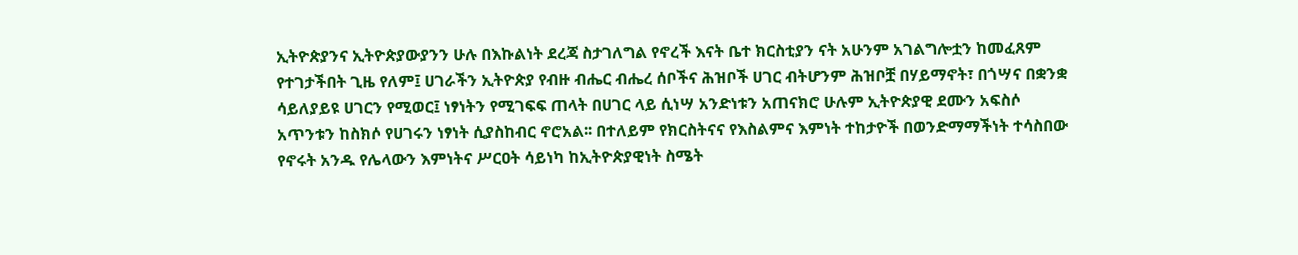ኢትዮጵያንና ኢትዮጵያውያንን ሁሉ በእኩልነት ደረጃ ስታገለግል የኖረች እናት ቤተ ክርስቲያን ናት አሁንም አገልግሎቷን ከመፈጸም የተገታችበት ጊዜ የለም፤ ሀገራችን ኢትዮጵያ የብዙ ብሔር ብሔረ ሰቦችና ሕዝቦች ሀገር ብትሆንም ሕዝቦቿ በሃይማኖት፣ በጎሣና በቋንቋ ሳይለያይዩ ሀገርን የሚወር፤ ነፃነትን የሚገፍፍ ጠላት በሀገር ላይ ሲነሣ አንድነቱን አጠናክሮ ሁሉም ኢትዮጵያዊ ደሙን አፍስሶ አጥንቱን ከስክሶ የሀገሩን ነፃነት ሲያስከብር ኖሮአል፡፡ በተለይም የክርስትናና የእስልምና እምነት ተከታዮች በወንድማማችነት ተሳስበው የኖሩት አንዱ የሌላውን እምነትና ሥርዐት ሳይነካ ከኢትዮጵያዊነት ስሜት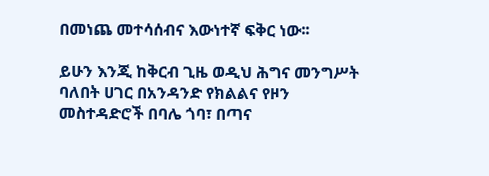በመነጨ መተሳሰብና እውነተኛ ፍቅር ነው፡፡

ይሁን እንጂ ከቅርብ ጊዜ ወዲህ ሕግና መንግሥት ባለበት ሀገር በአንዳንድ የክልልና የዞን መስተዳድሮች በባሌ ጎባ፣ በጣና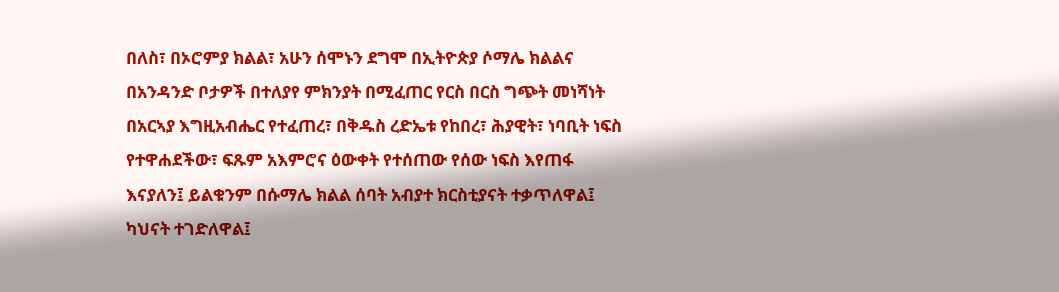በለስ፣ በኦሮምያ ክልል፣ አሁን ሰሞኑን ደግሞ በኢትዮጵያ ሶማሌ ክልልና በአንዳንድ ቦታዎች በተለያየ ምክንያት በሚፈጠር የርስ በርስ ግጭት መነሻነት በአርኣያ እግዚአብሔር የተፈጠረ፣ በቅዱስ ረድኤቱ የከበረ፣ ሕያዊት፣ ነባቢት ነፍስ የተዋሐደችው፣ ፍጹም አእምሮና ዕውቀት የተሰጠው የሰው ነፍስ እየጠፋ እናያለን፤ ይልቁንም በሱማሌ ክልል ሰባት አብያተ ክርስቲያናት ተቃጥለዋል፤ ካህናት ተገድለዋል፤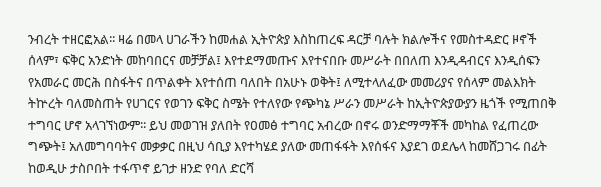ንብረት ተዘርፎአል፡፡ ዛሬ በመላ ሀገራችን ከመሐል ኢትዮጵያ እስከጠረፍ ዳርቻ ባሉት ክልሎችና የመስተዳድር ዞኖች ሰላም፣ ፍቅር አንድነት መከባበርና መቻቻል፤ እየተደማመጡና እየተናበቡ መሥራት በበለጠ እንዲዳብርና እንዲሰፍን የአመራር መርሕ በስፋትና በጥልቀት እየተሰጠ ባለበት በአሁኑ ወቅት፤ ለሚተላለፈው መመሪያና የሰላም መልእክት ትኵረት ባለመስጠት የሀገርና የወገን ፍቅር ስሜት የተለየው የጭካኔ ሥራን መሥራት ከኢትዮጵያውያን ዜጎች የሚጠበቅ ተግባር ሆኖ አላገኘነውም፡፡ ይህ መወገዝ ያለበት የዐመፅ ተግባር አብረው በኖሩ ወንድማማቾች መካከል የፈጠረው ግጭት፤ አለመግባባትና መቃቃር በዚህ ሳቢያ እየተካሄደ ያለው መጠፋፋት እየሰፋና እያደገ ወደሌላ ከመሸጋገሩ በፊት ከወዲሁ ታስቦበት ተፋጥኖ ይገታ ዘንድ የባለ ድርሻ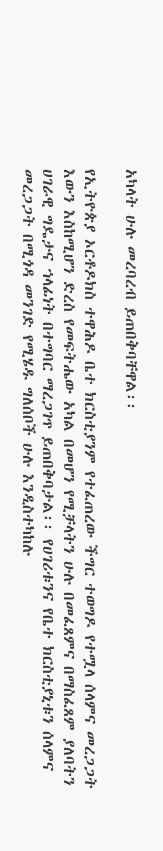አካላት ሁሉ መረባረብ ይጠበቅባቸዋል፡፡

የኢትዮጵያ ኦርቶዶክስ ተዋሕዶ ቤተ ክርስቲያንም የተፈጠረው ችግር ተወግዶ የተሟላ ሰላምና መረጋጋት እውን እስከሚሆን ድረስ የመፍትሔው አካል በመሆን የሚቻላትን ሁሉ በመፈጸምና በማስፈጸም ያለባትን ሀገራዊ ግዴታና ኀላፊነት በተግባር ማረጋገጥ ይጠበቅባታል፡፡ የሀገሪቱንና የቤተ ክርስቲያኒቱን ሰላምና መረጋጋት በሚጎዳ መንገድ የሚሄዱ ግለሰቦች ሁሉ እንዲስተካከሉ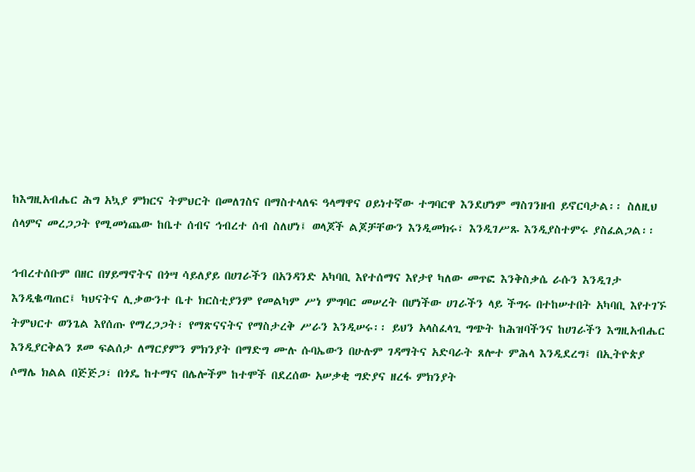ከእግዚአብሔር ሕግ አኳያ ምክርና ትምህርት በመለገስና በማስተላለፍ ዓላማዋና ዐይነተኛው ተግባርዋ እንደሆነም ማስገንዘብ ይኖርባታል፡፡ ስለዚህ ሰላምና መረጋጋት የሚመነጨው ከቤተ ሰብና ኅብረተ ሰብ ስለሆነ፤ ወላጆች ልጆቻቸውን እንዲመክሩ፣ እንዲገሥጹ እንዲያስተምሩ ያስፈልጋል፡፡

ኅብረተሰቡም በዘር በሃይማኖትና በጎሣ ሳይለያይ በሀገራችን በአንዳንድ አካባቢ እየተሰማና እየታየ ካለው መጥፎ እንቅስቃሴ ራሱን እንዲገታ እንዲቈጣጠር፤ ካህናትና ሊቃውንተ ቤተ ክርስቲያንም የመልካም ሥነ ምግባር መሠረት በሆነችው ሀገራችን ላይ ችግሩ በተከሠተበት አካባቢ እየተገኙ ትምህርተ ወንጌል እየሰጡ የማረጋጋት፣ የማጽናናትና የማስታረቅ ሥራን እንዲሠሩ፡፡ ይህን አላስፈላጊ ግጭት ከሕዝባችንና ከሀገራችን እግዚአብሔር እንዲያርቅልን ጾመ ፍልሰታ ለማርያምን ምክንያት በማድግ ሙሉ ሱባኤውን በሁሉም ገዳማትና አድባራት ጸሎተ ምሕላ እንዲደረግ፤ በኢትዮጵያ ሶማሌ ክልል በጅጅጋ፣ በጎዴ ከተማና በሌሎችም ከተሞች በደረሰው አሠቃቂ ግድያና ዘረፋ ምክንያት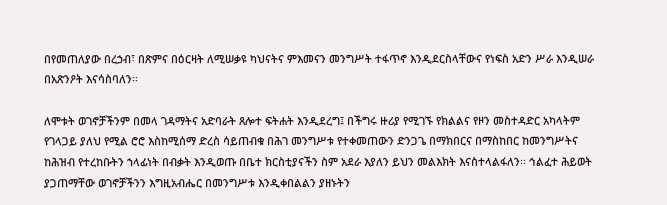በየመጠለያው በረኃብ፣ በጽምና በዕርዛት ለሚሠቃዩ ካህናትና ምእመናን መንግሥት ተፋጥኖ እንዲደርስላቸውና የነፍስ አድን ሥራ እንዲሠራ በአጽንዖት እናሳስባለን፡፡

ለሞቱት ወገኖቻችንም በመላ ገዳማትና አድባራት ጸሎተ ፍትሐት እንዲደረግ፤ በችግሩ ዙሪያ የሚገኙ የክልልና የዞን መስተዳድር አካላትም የገላጋይ ያለህ የሚል ሮሮ እስከሚሰማ ድረስ ሳይጠብቁ በሕገ መንግሥቱ የተቀመጠውን ድንጋጌ በማክበርና በማስከበር ከመንግሥትና ከሕዝብ የተረከቡትን ኀላፊነት በብቃት እንዲወጡ በቤተ ክርስቲያናችን ስም አደራ እያለን ይህን መልእክት እናስተላልፋለን፡፡ ኅልፈተ ሕይወት ያጋጠማቸው ወገኖቻችንን እግዚአብሔር በመንግሥቱ እንዲቀበልልን ያዘኑትን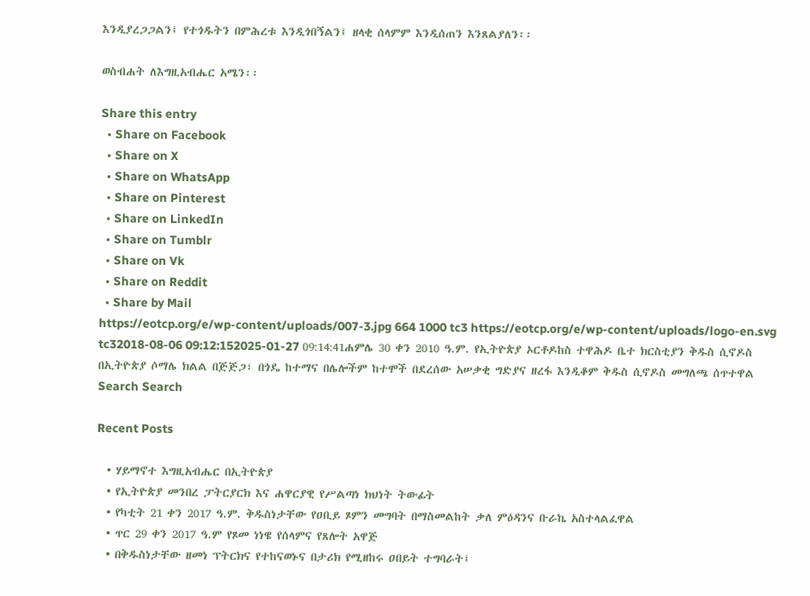እንዲያረጋጋልን፤ የተጎዱትን በምሕረቱ እንዲጎበኝልን፤ ዘላቂ ሰላምም እንዲሰጠን እንጸልያለን፡፡

ወስብሐት ለእግዚአብሔር አሜን፡፡

Share this entry
  • Share on Facebook
  • Share on X
  • Share on WhatsApp
  • Share on Pinterest
  • Share on LinkedIn
  • Share on Tumblr
  • Share on Vk
  • Share on Reddit
  • Share by Mail
https://eotcp.org/e/wp-content/uploads/007-3.jpg 664 1000 tc3 https://eotcp.org/e/wp-content/uploads/logo-en.svg tc32018-08-06 09:12:152025-01-27 09:14:41ሐምሌ 30 ቀን 2010 ዓ.ም. የኢትዮጵያ ኦርቶዶከስ ተዋሕዶ ቤተ ክርስቲያን ቅዱስ ሲኖዶስ በኢትዮጵያ ሶማሌ ክልል በጅጅጋ፣ በጎዴ ከተማና በሌሎችም ከተሞች በደረሰው አሠቃቂ ግድያና ዘረፋ እንዲቆም ቅዱስ ሲኖዶስ መግለጫ ሰጥተዋል
Search Search

Recent Posts

  • ሃይማኖተ እግዚአብሔር በኢትዮጵያ
  • የኢትዮጵያ መንበረ ፓትርያርክ እና ሐዋርያዊ የሥልጣነ ክህነት ትውፊት
  • የካቲት 21 ቀን 2017 ዓ.ም. ቅዱስነታቸው የዐቢይ ጾምን መግባት በማስመልከት ቃለ ምዕዳንና ቡራኬ አስተላልፈዋል
  • ጥር 29 ቀን 2017 ዓ.ም የጾመ ነነዌ የሰላምና የጸሎት አዋጅ
  • በቅዱስነታቸው ዘመነ ፕትርክና የተከናወኑና በታሪክ የሚዘከሩ ዐበይት ተግባራት፤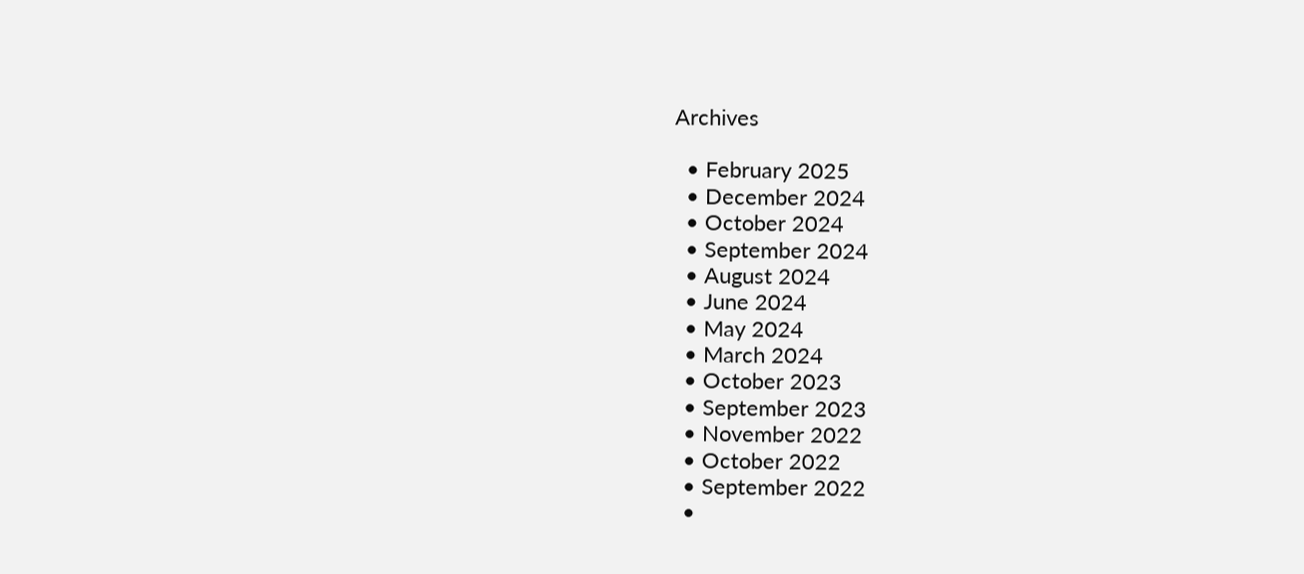Archives

  • February 2025
  • December 2024
  • October 2024
  • September 2024
  • August 2024
  • June 2024
  • May 2024
  • March 2024
  • October 2023
  • September 2023
  • November 2022
  • October 2022
  • September 2022
  •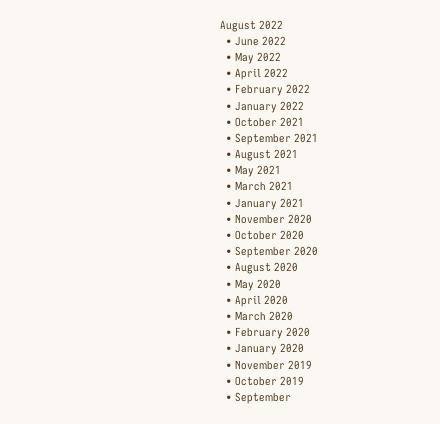August 2022
  • June 2022
  • May 2022
  • April 2022
  • February 2022
  • January 2022
  • October 2021
  • September 2021
  • August 2021
  • May 2021
  • March 2021
  • January 2021
  • November 2020
  • October 2020
  • September 2020
  • August 2020
  • May 2020
  • April 2020
  • March 2020
  • February 2020
  • January 2020
  • November 2019
  • October 2019
  • September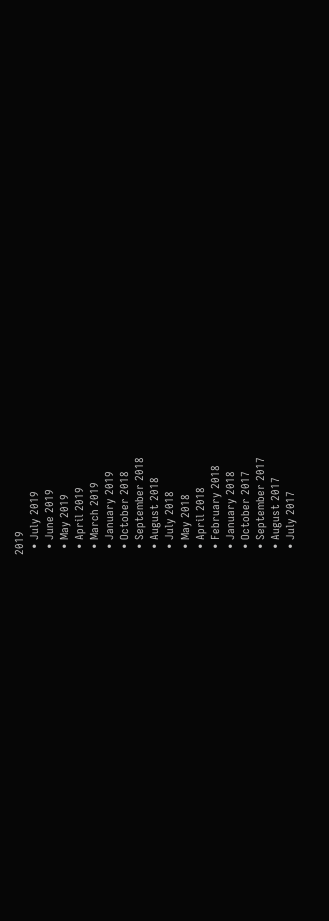2019
  • July 2019
  • June 2019
  • May 2019
  • April 2019
  • March 2019
  • January 2019
  • October 2018
  • September 2018
  • August 2018
  • July 2018
  • May 2018
  • April 2018
  • February 2018
  • January 2018
  • October 2017
  • September 2017
  • August 2017
  • July 2017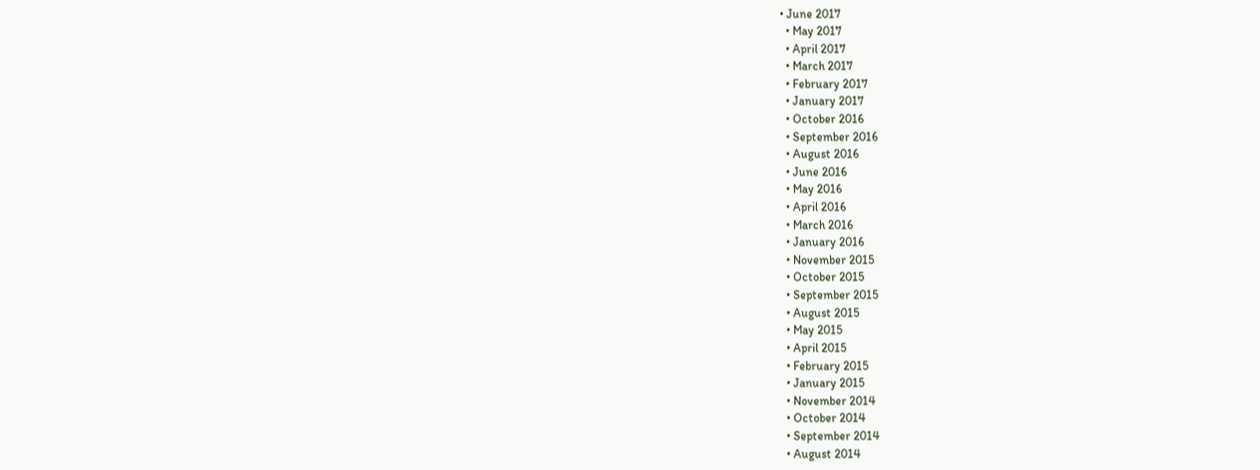• June 2017
  • May 2017
  • April 2017
  • March 2017
  • February 2017
  • January 2017
  • October 2016
  • September 2016
  • August 2016
  • June 2016
  • May 2016
  • April 2016
  • March 2016
  • January 2016
  • November 2015
  • October 2015
  • September 2015
  • August 2015
  • May 2015
  • April 2015
  • February 2015
  • January 2015
  • November 2014
  • October 2014
  • September 2014
  • August 2014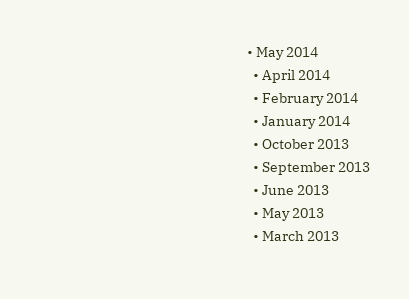• May 2014
  • April 2014
  • February 2014
  • January 2014
  • October 2013
  • September 2013
  • June 2013
  • May 2013
  • March 2013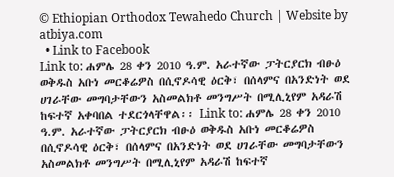© Ethiopian Orthodox Tewahedo Church | Website by atbiya.com
  • Link to Facebook
Link to: ሐምሌ 28 ቀን 2010 ዓ.ም. አራተኛው ፓትርያርክ ብፁዕ ወቅዱስ አቡነ መርቆሬዎስ በሲኖዶሳዊ ዕርቅ፣ በሰላምና በአንድነት ወደ ሀገራቸው መግባታቸውን አስመልክቶ መንግሥት በሚሊኒየም አዳራሽ ከፍተኛ አቀባበል ተደርጎላቸዋል፡፡ Link to: ሐምሌ 28 ቀን 2010 ዓ.ም. አራተኛው ፓትርያርክ ብፁዕ ወቅዱስ አቡነ መርቆሬዎስ በሲኖዶሳዊ ዕርቅ፣ በሰላምና በአንድነት ወደ ሀገራቸው መግባታቸውን አስመልክቶ መንግሥት በሚሊኒየም አዳራሽ ከፍተኛ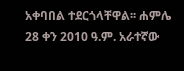አቀባበል ተደርጎላቸዋል፡፡ ሐምሌ 28 ቀን 2010 ዓ.ም. አራተኛው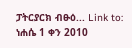ፓትርያርክ ብፁዕ... Link to: ነሐሴ 1 ቀን 2010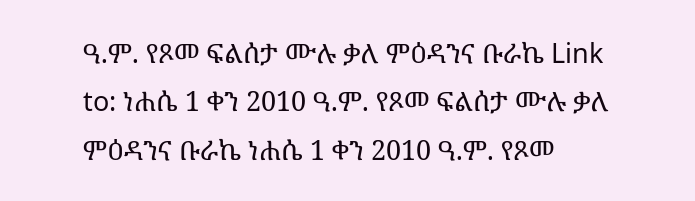ዓ.ም. የጾመ ፍልሰታ ሙሉ ቃለ ምዕዳንና ቡራኬ Link to: ነሐሴ 1 ቀን 2010 ዓ.ም. የጾመ ፍልሰታ ሙሉ ቃለ ምዕዳንና ቡራኬ ነሐሴ 1 ቀን 2010 ዓ.ም. የጾመ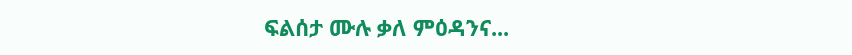ፍልሰታ ሙሉ ቃለ ምዕዳንና...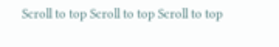Scroll to top Scroll to top Scroll to top